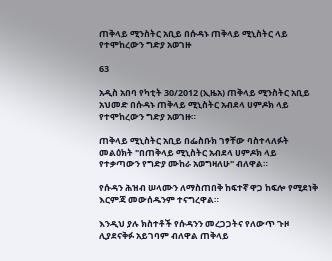ጠቅላይ ሚንስትር አቢይ በሱዳኑ ጠቅላይ ሚኒስትር ላይ የተሞከረውን ግድያ አወገዙ

63

አዲስ አበባ የካቲት 30/2012 (ኢዜአ) ጠቅላይ ሚንስትር አቢይ አህመድ በሱዳኑ ጠቅላይ ሚኒስትር አብደላ ሀምዶክ ላይ የተሞከረውን ግድያ አወገዙ።

ጠቅላይ ሚኒስትር አቢይ በፌስቡክ ገፃቸው ባስተላለፉት መልዕክት "በጠቅላይ ሚኒስትር አብደላ ሀምዶክ ላይ የተቃጣውን የግድያ ሙከራ አወግዛለሁ" ብለዋል።

የሱዳን ሕዝብ ሠላሙን ለማስጠበቅ ከፍተኛ ዋጋ ከፍሎ የሚደነቅ እርምጃ መውሰዱንም ተናግረዋል።

እንዲህ ያሉ ክስተቶች የሱዳንን መረጋጋትና የለውጥ ጉዞ ሊያደናቅፉ አይገባም ብለዋል ጠቅላይ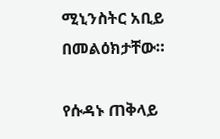ሚኒንስትር አቢይ በመልዕክታቸው።

የሱዳኑ ጠቅላይ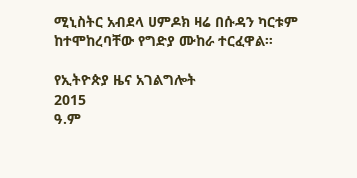ሚኒስትር አብደላ ሀምዶክ ዛሬ በሱዳን ካርቱም ከተሞከረባቸው የግድያ ሙከራ ተርፈዋል።

የኢትዮጵያ ዜና አገልግሎት
2015
ዓ.ም